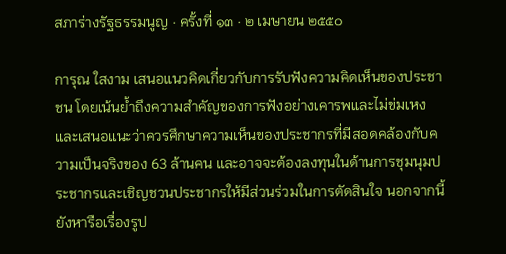สภาร่างรัฐธรรมนูญ · ครั้งที่ ๑๓ · ๒ เมษายน ๒๕๕๐

การุณ ใสงาม เสนอแนวคิดเกี่ยวกับการรับฟังความคิดเห็นของประชาชน โดยเน้นย้ำถึงความสำคัญของการฟังอย่างเคารพและไม่ข่มเหง และเสนอแนะว่าควรศึกษาความเห็นของประชากรที่มีสอดคล้องกับความเป็นจริงของ 63 ล้านคน และอาจจะต้องลงทุนในด้านการชุมนุมประชากรและเชิญชวนประชากรให้มีส่วนร่วมในการตัดสินใจ นอกจากนี้ยังหารือเรื่องรูป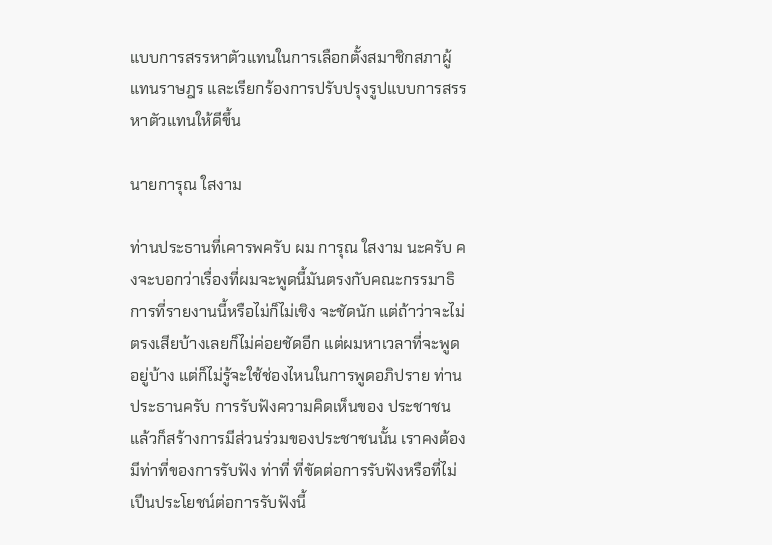แบบการสรรหาตัวแทนในการเลือกตั้งสมาชิกสภาผู้แทนราษฎร และเรียกร้องการปรับปรุงรูปแบบการสรรหาตัวแทนให้ดีขึ้น

นายการุณ ใสงาม

ท่านประธานที่เคารพครับ ผม การุณ ใสงาม นะครับ คงจะบอกว่าเรื่องที่ผมจะพูดนี้มันตรงกับคณะกรรมาธิการที่รายงานนี้หรือไม่ก็ไม่เชิง จะชัดนัก แต่ถ้าว่าจะไม่ตรงเสียบ้างเลยก็ไม่ค่อยชัดอีก แต่ผมหาเวลาที่จะพูดอยู่บ้าง แต่ก็ไม่รู้จะใช้ช่องไหนในการพูดอภิปราย ท่านประธานครับ การรับฟังความคิดเห็นของ ประชาชน แล้วก็สร้างการมีส่วนร่วมของประชาชนนั้น เราคงต้องมีท่าที่ของการรับฟัง ท่าที่ ที่ขัดต่อการรับฟังหรือที่ไม่เปึนประโยชน์ต่อการรับฟังนี้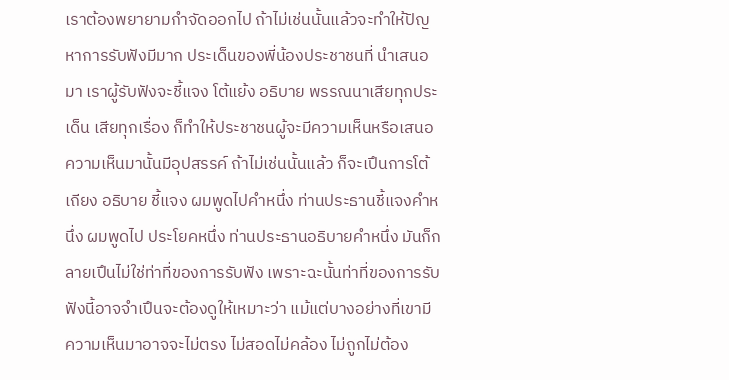เราต้องพยายามกำจัดออกไป ถ้าไม่เช่นนั้นแล้วจะทำให้ปัญหาการรับฟังมีมาก ประเด็นของพี่น้องประชาชนที่ นำเสนอมา เราผู้รับฟังจะชี้แจง โต้แย้ง อธิบาย พรรณนาเสียทุกประเด็น เสียทุกเรื่อง ก็ทำให้ประชาชนผู้จะมีความเห็นหรือเสนอความเห็นมานั้นมีอุปสรรค์ ถ้าไม่เช่นนั้นแล้ว ก็จะเปึนการโต้เถียง อธิบาย ชี้แจง ผมพูดไปคําหนึ่ง ท่านประธานชี้แจงคําหนึ่ง ผมพูดไป ประโยคหนึ่ง ท่านประธานอธิบายคำหนึ่ง มันก็กลายเปึนไม่ใช่ท่าที่ของการรับฟัง เพราะฉะนั้นท่าที่ของการรับฟังนี้อาจจำเปึนจะต้องดูให้เหมาะว่า แม้แต่บางอย่างที่เขามี ความเห็นมาอาจจะไม่ตรง ไม่สอดไม่คล้อง ไม่ถูกไม่ต้อง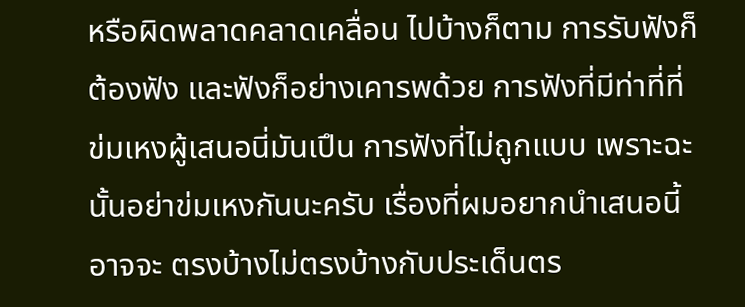หรือผิดพลาดคลาดเคลื่อน ไปบ้างก็ตาม การรับฟังก็ต้องฟัง และฟังก็อย่างเคารพด้วย การฟังที่มีท่าที่ที่ข่มเหงผู้เสนอนี่มันเปึน การฟังที่ไม่ถูกแบบ เพราะฉะนั้นอย่าข่มเหงกันนะครับ เรื่องที่ผมอยากนำเสนอนี้อาจจะ ตรงบ้างไม่ตรงบ้างกับประเด็นตร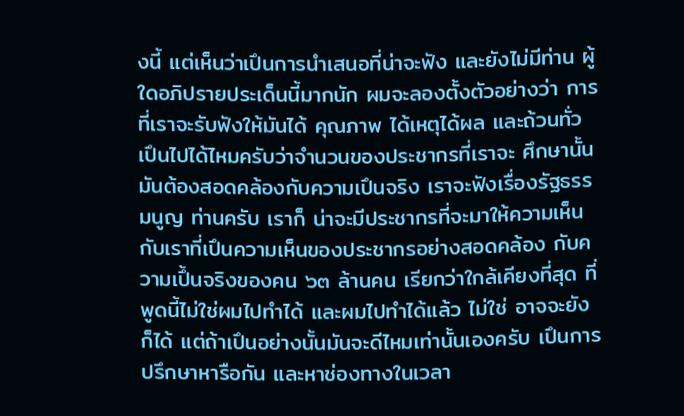งนี้ แต่เห็นว่าเปึนการนำเสนอที่น่าจะฟัง และยังไม่มีท่าน ผู้ใดอภิปรายประเด็นนี้มากนัก ผมจะลองตั้งตัวอย่างว่า การที่เราจะรับฟังให้มันได้ คุณภาพ ได้เหตุได้ผล และถ้วนทั่ว เปึนไปได้ไหมครับว่าจำนวนของประชากรที่เราจะ ศึกษานั้นมันต้องสอดคล้องกับความเปึนจริง เราจะฟังเรื่องรัฐธรรมนูญ ท่านครับ เราก็ น่าจะมีประชากรที่จะมาให้ความเห็นกับเราที่เปึนความเห็นของประชากรอย่างสอดคล้อง กับความเปึ้นจริงของคน ๖๓ ล้านคน เรียกว่าใกล้เคียงที่สุด ที่พูดนี้ไม่ใช่ผมไปทำได้ และผมไปทําได้แล้ว ไม่ใช่ อาจจะยังก็ได้ แต่ถ้าเปึนอย่างนั้นมันจะดีไหมเท่านั้นเองครับ เปึนการปรึกษาหารือกัน และหาช่องทางในเวลา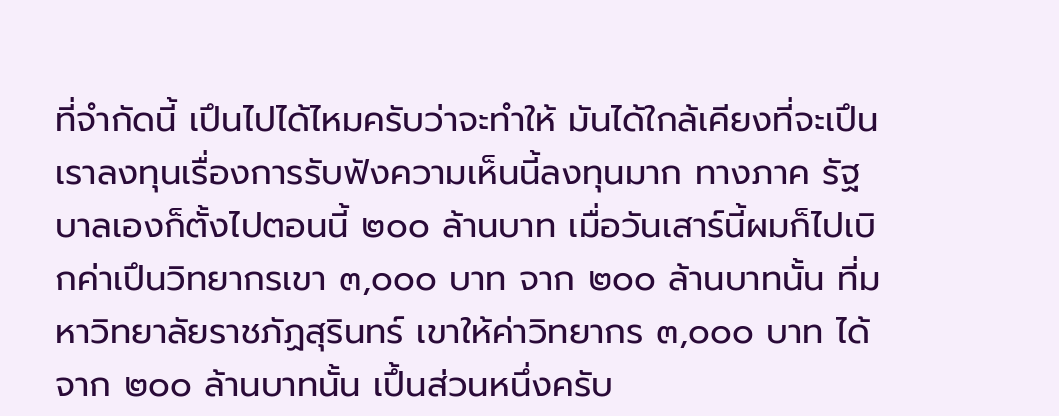ที่จำกัดนี้ เปึนไปได้ไหมครับว่าจะทำให้ มันได้ใกล้เคียงที่จะเปึน เราลงทุนเรื่องการรับฟังความเห็นนี้ลงทุนมาก ทางภาค รัฐบาลเองก็ตั้งไปตอนนี้ ๒๐๐ ล้านบาท เมื่อวันเสาร์นี้ผมก็ไปเบิกค่าเปึนวิทยากรเขา ๓,๐๐๐ บาท จาก ๒๐๐ ล้านบาทนั้น ที่มหาวิทยาลัยราชภัฏสุรินทร์ เขาให้ค่าวิทยากร ๓,๐๐๐ บาท ได้จาก ๒๐๐ ล้านบาทนั้น เปึ้นส่วนหนึ่งครับ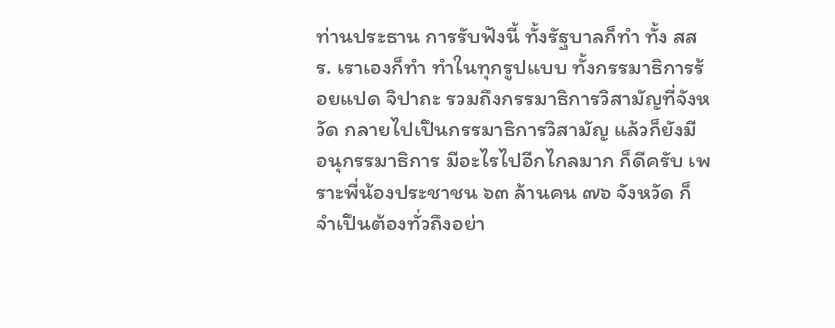ท่านประธาน การรับฟังนี้ ทั้งรัฐบาลก็ทํา ทั้ง สสร. เราเองก็ทำ ทําในทุกรูปแบบ ทั้งกรรมาธิการร้อยแปด จิปาถะ รวมถึงกรรมาธิการวิสามัญที่จังหวัด กลายไปเปึนกรรมาธิการวิสามัญ แล้วก็ยังมี อนุกรรมาธิการ มีอะไรไปอีกไกลมาก ก็ดีครับ เพราะพี่น้องประชาชน ๖๓ ล้านคน ๗๖ จังหวัด ก็จำเปึนต้องทั่วถึงอย่า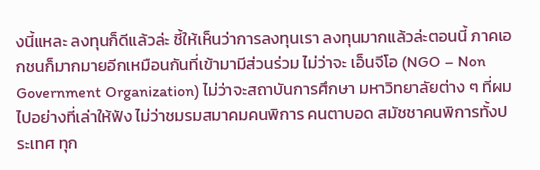งนี้แหละ ลงทุนก็ดีแล้วล่ะ ชี้ให้เห็นว่าการลงทุนเรา ลงทุนมากแล้วล่ะตอนนี้ ภาคเอกชนก็มากมายอีกเหมือนกันที่เข้ามามีส่วนร่วม ไม่ว่าจะ เอ็นจีโอ (NGO – Non Government Organization) ไม่ว่าจะสถาบันการศึกษา มหาวิทยาลัยต่าง ๆ ที่ผมไปอย่างที่เล่าให้ฟัง ไม่ว่าชมรมสมาคมคนพิการ คนตาบอด สมัชชาคนพิการทั้งประเทศ ทุก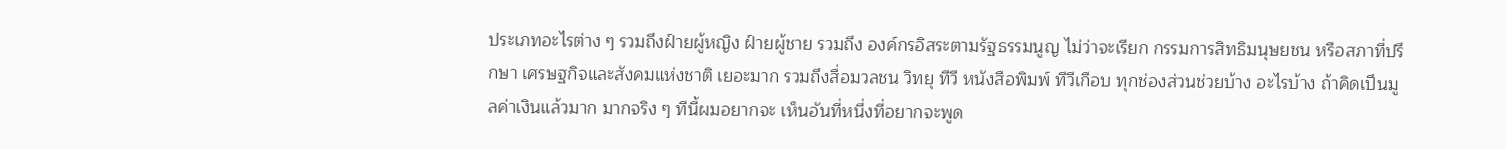ประเภทอะไรต่าง ๆ รวมถึงฝ์ายผู้หญิง ฝ์ายผู้ชาย รวมถึง องค์กรอิสระตามรัฐธรรมนูญ ไม่ว่าจะเรียก กรรมการสิทธิมนุษยชน หรือสภาที่ปรึกษา เศรษฐกิจและสังคมแห่งชาติ เยอะมาก รวมถึงสื่อมวลชน วิทยุ ทีวี หนังสือพิมพ์ ทีวีเกือบ ทุกช่องส่วนช่วยบ้าง อะไรบ้าง ถ้าคิดเปึนมูลค่าเงินแล้วมาก มากจริง ๆ ทีนี้ผมอยากจะ เห็นอันที่หนึ่งที่อยากจะพูด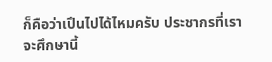ก็คือว่าเปึนไปได้ไหมครับ ประชากรที่เราจะศึกษานี้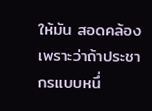ให้มัน สอดคล้อง เพราะว่าถ้าประชากรแบบหนึ่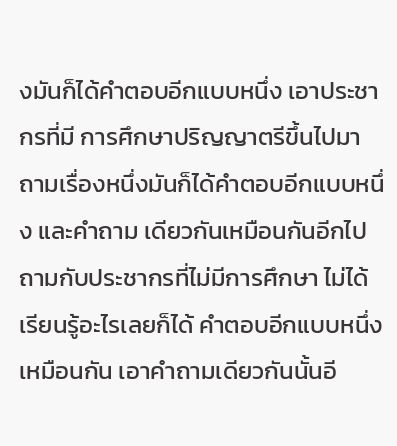งมันก็ได้คำตอบอีกแบบหนึ่ง เอาประชากรที่มี การศึกษาปริญญาตรีขึ้นไปมาถามเรื่องหนึ่งมันก็ได้คำตอบอีกแบบหนึ่ง และคำถาม เดียวกันเหมือนกันอีกไปถามกับประชากรที่ไม่มีการศึกษา ไม่ได้เรียนรู้อะไรเลยก็ได้ คำตอบอีกแบบหนึ่งเหมือนกัน เอาคำถามเดียวกันนั้นอี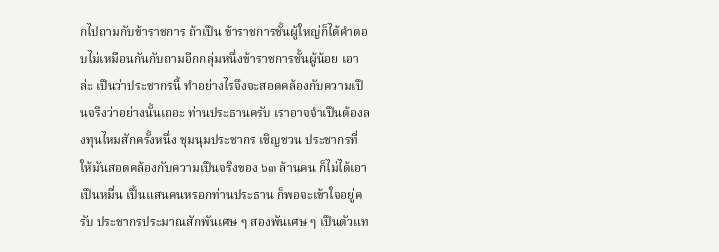กไปถามกับข้าราชการ ถ้าเปึน ข้าราชการชั้นผู้ใหญ่ก็ได้คำตอบไม่เหมือนกันกับถามอีกกลุ่มหนึ่งข้าราชการชั้นผู้น้อย เอาล่ะ เปึนว่าประชากรนี้ ทําอย่างไรจึงจะสอดคล้องกับความเปึนจริงว่าอย่างนั้นเถอะ ท่านประธานครับ เราอาจจำเปึนต้องลงทุนไหมสักครั้งหนึ่ง ชุมนุมประชากร เชิญชวน ประชากรที่ให้มันสอดคล้องกับความเปึนจริงของ ๖๓ ล้านคน ก็ไม่ได้เอาเปึนหมื่น เปึ้นแสนคนหรอกท่านประธาน ก็พอจะเข้าใจอยู่ครับ ประชากรประมาณสักพันเศษ ๆ สองพันเศษ ๆ เปึนตัวแท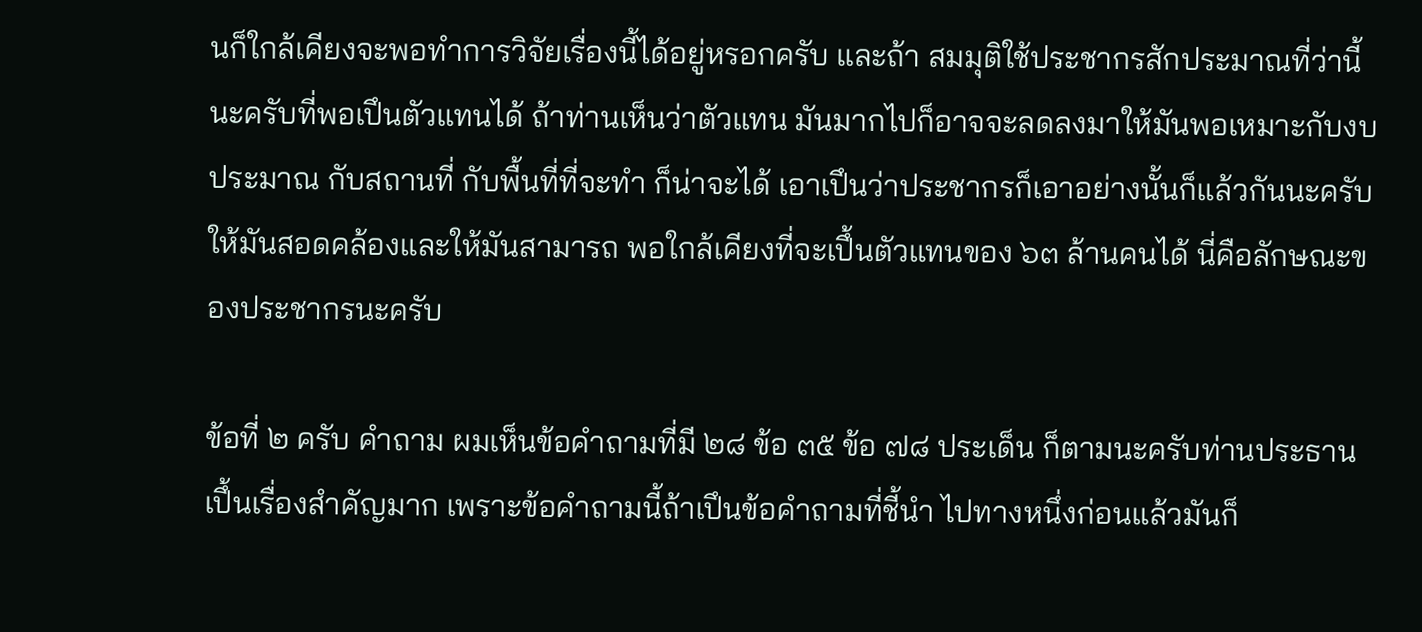นก็ใกล้เคียงจะพอทำการวิจัยเรื่องนี้ได้อยู่หรอกครับ และถ้า สมมุติใช้ประชากรสักประมาณที่ว่านี้นะครับที่พอเปึนตัวแทนได้ ถ้าท่านเห็นว่าตัวแทน มันมากไปก็อาจจะลดลงมาให้มันพอเหมาะกับงบประมาณ กับสถานที่ กับพื้นที่ที่จะทำ ก็น่าจะได้ เอาเปึนว่าประชากรก็เอาอย่างนั้นก็แล้วกันนะครับ ให้มันสอดคล้องและให้มันสามารถ พอใกล้เคียงที่จะเปึ้นตัวแทนของ ๖๓ ล้านคนได้ นี่คือลักษณะของประชากรนะครับ

ข้อที่ ๒ ครับ คำถาม ผมเห็นข้อคำถามที่มี ๒๘ ข้อ ๓๕ ข้อ ๗๘ ประเด็น ก็ตามนะครับท่านประธาน เปึ้นเรื่องสําคัญมาก เพราะข้อคําถามนี้ถ้าเปึนข้อคําถามที่ชี้นํา ไปทางหนึ่งก่อนแล้วมันก็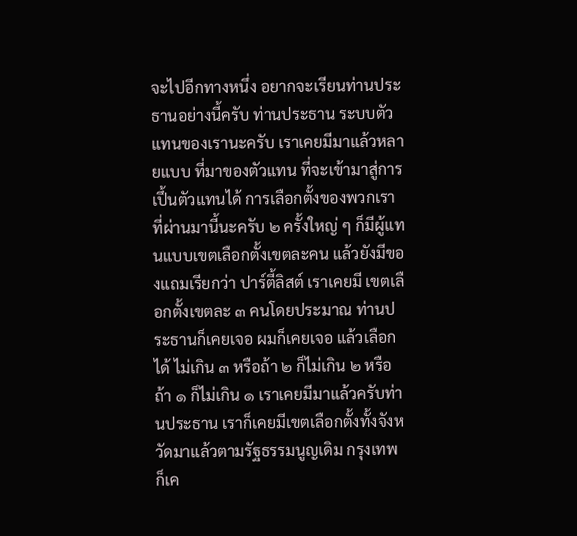จะไปอีกทางหนึ่ง อยากจะเรียนท่านประธานอย่างนี้ครับ ท่านประธาน ระบบตัวแทนของเรานะครับ เราเคยมีมาแล้วหลายแบบ ที่มาของตัวแทน ที่จะเข้ามาสู่การเปึ้นตัวแทนได้ การเลือกตั้งของพวกเรา ที่ผ่านมานี้นะครับ ๒ ครั้งใหญ่ ๆ ก็มีผู้แทนแบบเขตเลือกตั้งเขตละคน แล้วยังมีของแถมเรียกว่า ปาร์ตี้ลิสต์ เราเคยมี เขตเลือกตั้งเขตละ ๓ คนโดยประมาณ ท่านประธานก็เคยเจอ ผมก็เคยเจอ แล้วเลือกได้ ไม่เกิน ๓ หรือถ้า ๒ ก็ไม่เกิน ๒ หรือถ้า ๑ ก็ไม่เกิน ๑ เราเคยมีมาแล้วครับท่านประธาน เราก็เคยมีเขตเลือกตั้งทั้งจังหวัดมาแล้วตามรัฐธรรมนูญเดิม กรุงเทพ ก็เค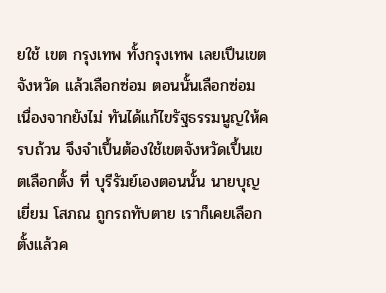ยใช้ เขต กรุงเทพ ทั้งกรุงเทพ เลยเปึนเขตจังหวัด แล้วเลือกซ่อม ตอนนั้นเลือกซ่อม เนื่องจากยังไม่ ทันได้แก้ไขรัฐธรรมนูญให้ครบถ้วน จึงจำเปึ้นต้องใช้เขตจังหวัดเปึ้นเขตเลือกตั้ง ที่ บุรีรัมย์เองตอนนั้น นายบุญเยี่ยม โสภณ ถูกรถทับตาย เราก็เคยเลือกตั้งแล้วค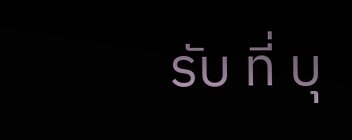รับ ที่ บุ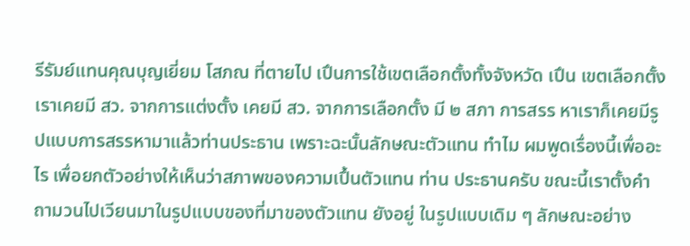รีรัมย์แทนคุณบุญเยี่ยม โสภณ ที่ตายไป เปึนการใช้เขตเลือกตั้งทั้งจังหวัด เปึน เขตเลือกตั้ง เราเคยมี สว. จากการแต่งตั้ง เคยมี สว. จากการเลือกตั้ง มี ๒ สภา การสรร หาเราก็เคยมีรูปแบบการสรรหามาแล้วท่านประธาน เพราะฉะนั้นลักษณะตัวแทน ทำไม ผมพูดเรื่องนี้เพื่ออะไร เพื่อยกตัวอย่างให้เห็นว่าสภาพของความเปึ้นตัวแทน ท่าน ประธานครับ ขณะนี้เราตั้งคำถามวนไปเวียนมาในรูปแบบของที่มาของตัวแทน ยังอยู่ ในรูปแบบเดิม ๆ ลักษณะอย่าง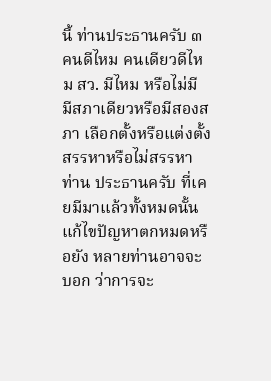นี้ ท่านประธานครับ ๓ คนดีไหม คนเดียวดีไหม สว. มีไหม หรือไม่มี มีสภาเดียวหรือมีสองสภา เลือกตั้งหรือแต่งตั้ง สรรหาหรือไม่สรรหา ท่าน ประธานครับ ที่เคยมีมาแล้วทั้งหมดนั้นแก้ไขปัญหาตกหมดหรือยัง หลายท่านอาจจะบอก ว่าการจะ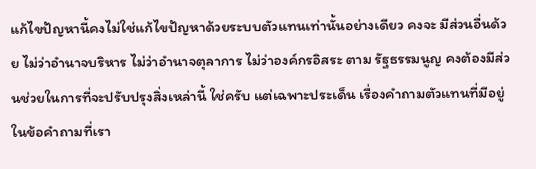แก้ไขปัญหานี้คงไม่ใช่แก้ไขปัญหาด้วยระบบตัวแทนเท่านั้นอย่างเดียว คงจะ มีส่วนอื่นด้วย ไม่ว่าอำนาจบริหาร ไม่ว่าอำนาจตุลาการ ไม่ว่าองค์กรอิสระ ตาม รัฐธรรมนูญ คงต้องมีส่วนช่วยในการที่จะปรับปรุงสิ่งเหล่านี้ ใช่ครับ แต่เฉพาะประเด็น เรื่องคําถามตัวแทนที่มีอยู่ในข้อคําถามที่เรา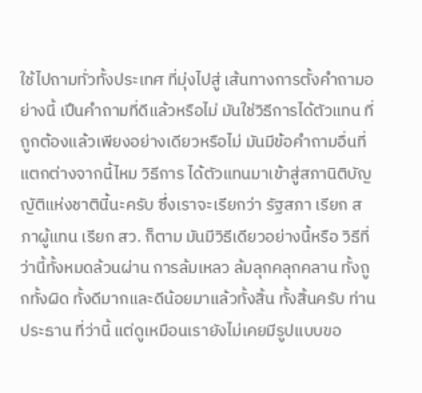ใช้ไปถามทั่วทั้งประเทศ ที่มุ่งไปสู่ เส้นทางการตั้งคำถามอย่างนี้ เปึนคำถามที่ดีแล้วหรือไม่ มันใช่วิธีการได้ตัวแทน ที่ถูกต้องแล้วเพียงอย่างเดียวหรือไม่ มันมีข้อคำถามอื่นที่แตกต่างจากนี้ไหม วิธีการ ได้ตัวแทนมาเข้าสู่สภานิติบัญญัติแห่งชาตินี้นะครับ ซึ่งเราจะเรียกว่า รัฐสภา เรียก สภาผู้แทน เรียก สว. ก็ตาม มันมีวิธีเดียวอย่างนี้หรือ วิธีที่ว่านี้ทั้งหมดล้วนผ่าน การล้มเหลว ล้มลุกคลุกคลาน ทั้งถูกทั้งผิด ทั้งดีมากและดีน้อยมาแล้วทั้งสิ้น ทั้งสิ้นครับ ท่านประธาน ที่ว่านี้ แต่ดูเหมือนเรายังไม่เคยมีรูปแบบขอ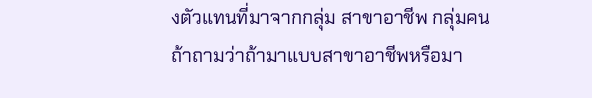งตัวแทนที่มาจากกลุ่ม สาขาอาชีพ กลุ่มคน ถ้าถามว่าถ้ามาแบบสาขาอาชีพหรือมา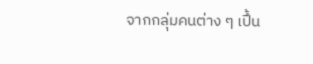จากกลุ่มคนต่าง ๆ เปึ้น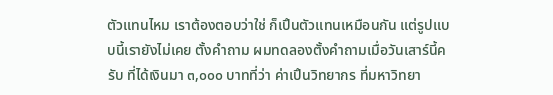ตัวแทนไหม เราต้องตอบว่าใช่ ก็เปึนตัวแทนเหมือนกัน แต่รูปแบบนี้เรายังไม่เคย ตั้งคำถาม ผมทดลองตั้งคำถามเมื่อวันเสาร์นี้ครับ ที่ได้เงินมา ๓,๐๐๐ บาทที่ว่า ค่าเปึนวิทยากร ที่มหาวิทยา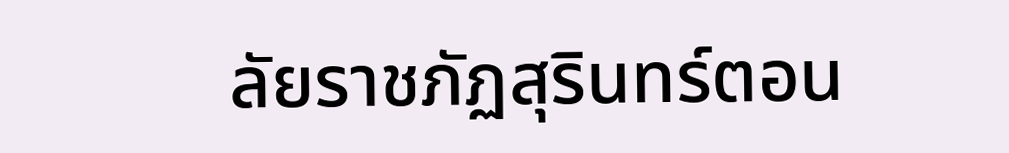ลัยราชภัฏสุรินทร์ตอน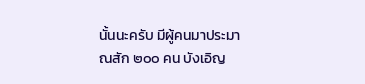นั้นนะครับ มีผู้คนมาประมาณสัก ๒๐๐ คน บังเอิญ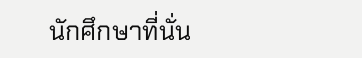นักศึกษาที่นั่น